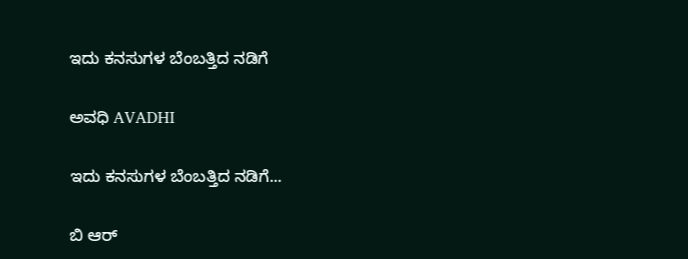ಇದು ಕನಸುಗಳ ಬೆಂಬತ್ತಿದ ನಡಿಗೆ‍

ಅವಧಿ AVADHI

ಇದು ಕನಸುಗಳ ಬೆಂಬತ್ತಿದ ನಡಿಗೆ...

ಬಿ ಆರ್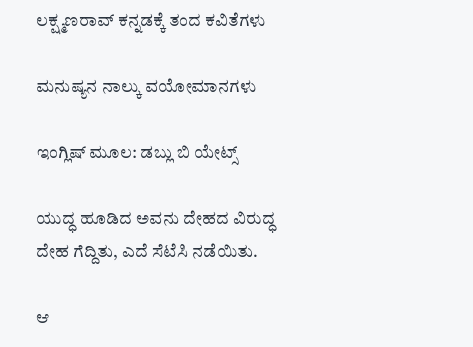ಲಕ್ಷ್ಮಣರಾವ್ ಕನ್ನಡಕ್ಕೆ ತಂದ ಕವಿತೆಗಳು

ಮನುಷ್ಯನ ನಾಲ್ಕು ವಯೋಮಾನಗಳು

ಇಂಗ್ಲಿಷ್ ಮೂಲ: ಡಬ್ಲು ಬಿ ಯೇಟ್ಸ್

ಯುದ್ಧ ಹೂಡಿದ ಅವನು ದೇಹದ ವಿರುದ್ಧ
ದೇಹ ಗೆದ್ದಿತು, ಎದೆ ಸೆಟೆಸಿ ನಡೆಯಿತು.

ಆ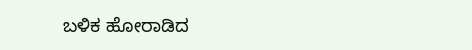ಬಳಿಕ‌ ಹೋರಾಡಿದ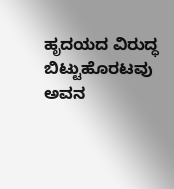ಹೃದಯದ ವಿರುದ್ಧ
ಬಿಟ್ಟುಹೊರಟವು ಅವನ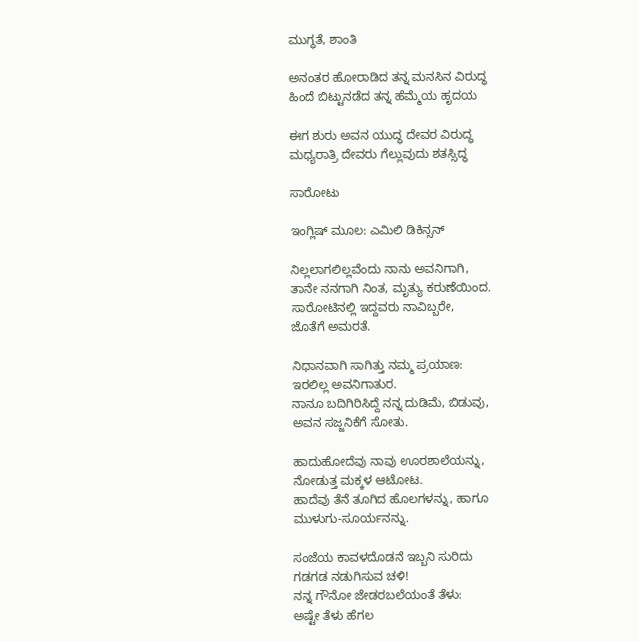ಮುಗ್ಧತೆ, ಶಾಂತಿ

ಅನಂತರ ಹೋರಾಡಿದ ತನ್ನ ಮನಸಿನ ವಿರುದ್ಧ
ಹಿಂದೆ ಬಿಟ್ಟುನಡೆದ ತನ್ನ ಹೆಮ್ಮೆಯ ಹೃದಯ

ಈಗ ಶುರು ಅವನ ಯುದ್ಧ ದೇವರ ವಿರುದ್ಧ
ಮಧ್ಯರಾತ್ರಿ ದೇವರು ಗೆಲ್ಲುವುದು ಶತಸ್ಸಿದ್ಧ

ಸಾರೋಟು

ಇಂಗ್ಲಿಷ್ ಮೂಲ: ಎಮಿಲಿ ಡಿಕಿನ್ಸನ್

ನಿಲ್ಲಲಾಗಲಿಲ್ಲವೆಂದು ನಾನು ಅವನಿಗಾಗಿ,
ತಾನೇ ನನಗಾಗಿ ನಿಂತ, ಮೃತ್ಯು ಕರುಣೆಯಿಂದ.
ಸಾರೋಟಿನಲ್ಲಿ ಇದ್ದವರು ನಾವಿಬ್ಬರೇ,
ಜೊತೆಗೆ ಅಮರತೆ.

ನಿಧಾನವಾಗಿ ಸಾಗಿತ್ತು ನಮ್ಮ ಪ್ರಯಾಣ:
ಇರಲಿಲ್ಲ ಅವನಿಗಾತುರ.
ನಾನೂ ಬದಿಗಿರಿಸಿದ್ದೆ ನನ್ನ ದುಡಿಮೆ, ಬಿಡುವು,
ಅವನ ಸಜ್ಜನಿಕೆಗೆ ಸೋತು.

ಹಾದುಹೋದೆವು ನಾವು ಊರಶಾಲೆಯನ್ನು,
ನೋಡುತ್ತ ಮಕ್ಕಳ ಆಟೋಟ.
ಹಾದೆವು ತೆನೆ ತೂಗಿದ ಹೊಲಗಳನ್ನು, ಹಾಗೂ
ಮುಳುಗು-ಸೂರ್ಯನನ್ನು.

ಸಂಜೆಯ ಕಾವಳದೊಡನೆ ಇಬ್ಬನಿ ಸುರಿದು
ಗಡಗಡ ನಡುಗಿಸುವ ಚಳಿ!
ನನ್ನ ಗೌನೋ ಜೇಡರಬಲೆಯಂತೆ ತೆಳು:
ಅಷ್ಟೇ ತೆಳು ಹೆಗಲ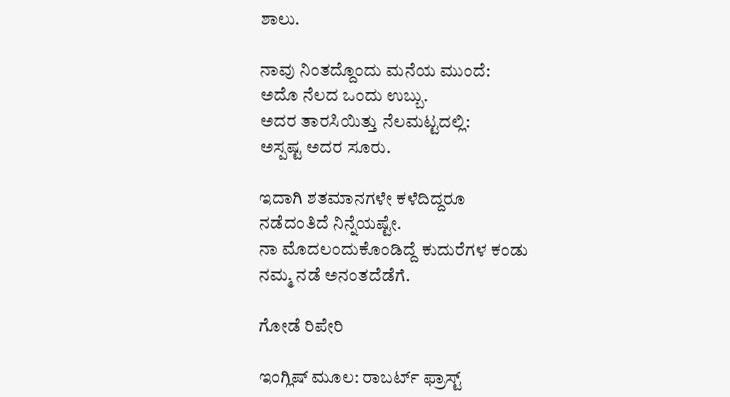ಶಾಲು.

ನಾವು ನಿಂತದ್ದೊಂದು ಮನೆಯ ಮುಂದೆ:
ಅದೊ ನೆಲದ ಒಂದು ಉಬ್ಬು.
ಅದರ ತಾರಸಿಯಿತ್ತು ನೆಲಮಟ್ಟದಲ್ಲಿ:
ಅಸ್ಪಷ್ಟ ಅದರ ಸೂರು.

ಇದಾಗಿ ಶತಮಾನಗಳೇ ಕಳೆದಿದ್ದರೂ
ನಡೆದಂತಿದೆ ನಿನ್ನೆಯಷ್ಟೇ.
ನಾ ಮೊದಲಂದುಕೊಂಡಿದ್ದೆ ಕುದುರೆಗಳ ಕಂಡು
ನಮ್ಮ ನಡೆ ಅನಂತದೆಡೆಗೆ.

ಗೋಡೆ ರಿಪೇರಿ

ಇಂಗ್ಲಿಷ್ ಮೂಲ: ರಾಬರ್ಟ್ ಫ್ರಾಸ್ಟ್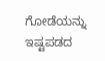ಗೋಡೆಯನ್ನು ಇಷ್ಟಪಡದ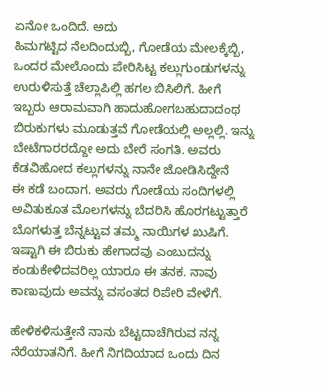ಏನೋ ಒಂದಿದೆ. ಅದು
ಹಿಮಗಟ್ಟಿದ ನೆಲದಿಂದುಬ್ಬಿ, ಗೋಡೆಯ ಮೇಲಕ್ಕೆಬ್ಬಿ,
ಒಂದರ ಮೇಲೊಂದು ಪೇರಿಸಿಟ್ಟ ಕಲ್ಲುಗುಂಡುಗಳನ್ನು
ಉರುಳಿಸುತ್ತೆ ಚೆಲ್ಲಾಪಿಲ್ಲಿ ಹಗಲ ಬಿಸಿಲಿಗೆ. ಹೀಗೆ
ಇಬ್ಬರು ಆರಾಮವಾಗಿ ಹಾದುಹೋಗಬಹುದಾದಂಥ
ಬಿರುಕುಗಳು ಮೂಡುತ್ತವೆ ಗೋಡೆಯಲ್ಲಿ ಅಲ್ಲಲ್ಲಿ. ಇನ್ನು
ಬೇಟೆಗಾರರದ್ದೋ ಅದು ಬೇರೆ ಸಂಗತಿ. ಅವರು
ಕೆಡವಿಹೋದ ಕಲ್ಲುಗಳನ್ನು ನಾನೇ ಜೋಡಿಸಿದ್ದೇನೆ
ಈ ಕಡೆ ಬಂದಾಗ. ಅವರು ಗೋಡೆಯ ಸಂದಿಗಳಲ್ಲಿ
ಅವಿತುಕೂತ ಮೊಲಗಳನ್ನು ಬೆದರಿಸಿ ಹೊರಗಟ್ಟುತ್ತಾರೆ
ಬೊಗಳುತ್ತ ಬೆನ್ನಟ್ಟುವ ತಮ್ಮ ನಾಯಿಗಳ ಖುಷಿಗೆ.
ಇಷ್ಟಾಗಿ ಈ ಬಿರುಕು ಹೇಗಾದವು ಎಂಬುದನ್ನು
ಕಂಡುಕೇಳಿದವರಿಲ್ಲ ಯಾರೂ ಈ ತನಕ. ನಾವು
ಕಾಣುವುದು ಅವನ್ನು ವಸಂತದ ರಿಪೇರಿ ವೇಳೆಗೆ.

ಹೇಳಿಕಳಿಸುತ್ತೇನೆ ನಾನು ಬೆಟ್ಟದಾಚೆಗಿರುವ ನನ್ನ
ನೆರೆಯಾತನಿಗೆ. ಹೀಗೆ ನಿಗದಿಯಾದ ಒಂದು ದಿನ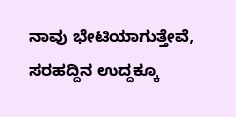ನಾವು ಭೇಟಿಯಾಗುತ್ತೇವೆ, ಸರಹದ್ದಿನ ಉದ್ದಕ್ಕೂ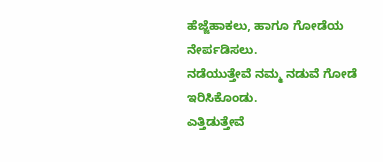ಹೆಜ್ಜೆಹಾಕಲು, ಹಾಗೂ ಗೋಡೆಯ ನೇರ್ಪಡಿಸಲು.
ನಡೆಯುತ್ತೇವೆ ನಮ್ಮ ನಡುವೆ ಗೋಡೆ ಇರಿಸಿಕೊಂಡು.
ಎತ್ತಿಡುತ್ತೇವೆ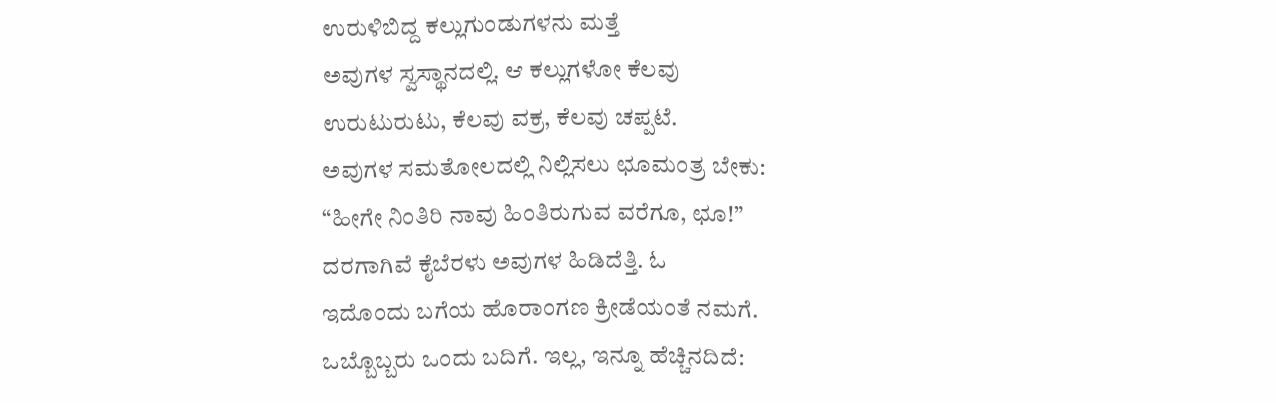ಉರುಳಿಬಿದ್ದ ಕಲ್ಲುಗುಂಡುಗಳನು ಮತ್ತೆ
ಅವುಗಳ ಸ್ವಸ್ಥಾನದಲ್ಲಿ. ಆ ಕಲ್ಲುಗಳೋ ಕೆಲವು
ಉರುಟುರುಟು, ಕೆಲವು ವಕ್ರ, ಕೆಲವು ಚಪ್ಪಟೆ.
ಅವುಗಳ ಸಮತೋಲದಲ್ಲಿ ನಿಲ್ಲಿಸಲು ಛೂಮಂತ್ರ ಬೇಕು:
“ಹೀಗೇ ನಿಂತಿರಿ ನಾವು ಹಿಂತಿರುಗುವ ವರೆಗೂ, ಛೂ!”
ದರಗಾಗಿವೆ ಕೈಬೆರಳು ಅವುಗಳ ಹಿಡಿದೆತ್ತಿ. ಓ
ಇದೊಂದು ಬಗೆಯ ಹೊರಾಂಗಣ ಕ್ರೀಡೆಯಂತೆ ನಮಗೆ.
ಒಬ್ಬೊಬ್ಬರು ಒಂದು ಬದಿಗೆ. ಇಲ್ಲ, ಇನ್ನೂ ಹೆಚ್ಚಿನದಿದೆ: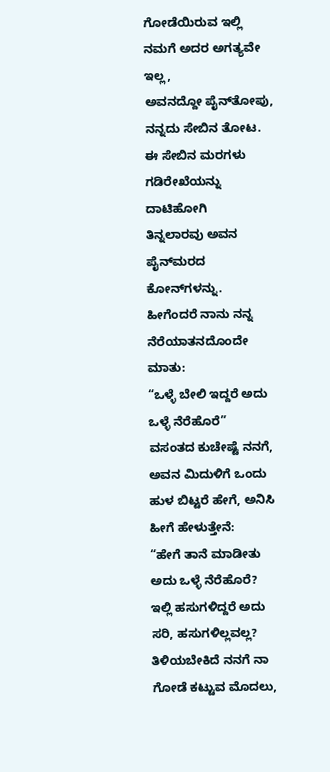ಗೋಡೆಯಿರುವ ಇಲ್ಲಿ ನಮಗೆ ಅದರ ಅಗತ್ಯವೇ ಇಲ್ಲ,
ಅವನದ್ದೋ ಪೈನ್‍ತೋಪು,  ನನ್ನದು ಸೇಬಿನ ತೋಟ.
ಈ ಸೇಬಿನ ಮರಗಳು ಗಡಿರೇಖೆಯನ್ನು ದಾಟಿಹೋಗಿ
ತಿನ್ನಲಾರವು ಅವನ ಪೈನ್‍ಮರದ ಕೋನ್‌‍ಗಳನ್ನು.
ಹೀಗೆಂದರೆ ನಾನು ನನ್ನ ನೆರೆಯಾತನದೊಂದೇ ಮಾತು:
“ಒಳ್ಳೆ ಬೇಲಿ ಇದ್ದರೆ ಅದು ಒಳ್ಳೆ ನೆರೆಹೊರೆ”
ವಸಂತದ ಕುಚೇಷ್ಟೆ ನನಗೆ, ಅವನ ಮಿದುಳಿಗೆ ಒಂದು
ಹುಳ ಬಿಟ್ಟರೆ ಹೇಗೆ, ಅನಿಸಿ ಹೀಗೆ ಹೇಳುತ್ತೇನೆ:
“ಹೇಗೆ ತಾನೆ ಮಾಡೀತು ಅದು ಒಳ್ಳೆ ನೆರೆಹೊರೆ?
ಇಲ್ಲಿ ಹಸುಗಳಿದ್ದರೆ ಅದು ಸರಿ, ಹಸುಗಳಿಲ್ಲವಲ್ಲ?
ತಿಳಿಯಬೇಕಿದೆ ನನಗೆ ನಾ ಗೋಡೆ ಕಟ್ಟುವ ಮೊದಲು,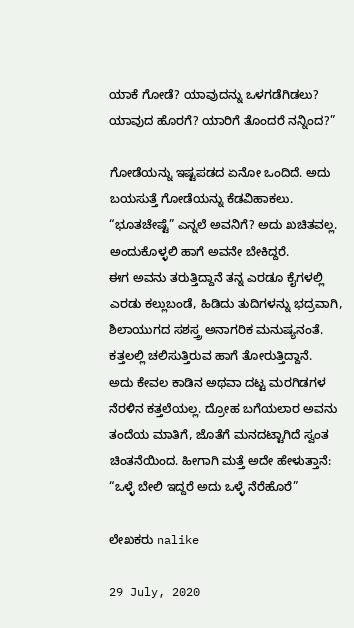ಯಾಕೆ ಗೋಡೆ? ಯಾವುದನ್ನು ಒಳಗಡೆಗಿಡಲು?
ಯಾವುದ ಹೊರಗೆ? ಯಾರಿಗೆ ತೊಂದರೆ ನನ್ನಿಂದ?”

ಗೋಡೆಯನ್ನು ಇಷ್ಟಪಡದ ಏನೋ ಒಂದಿದೆ. ಅದು
ಬಯಸುತ್ತೆ ಗೋಡೆಯನ್ನು ಕೆಡವಿಹಾಕಲು.
“ಭೂತಚೇಷ್ಟೆ” ಎನ್ನಲೆ ಅವನಿಗೆ? ಅದು ಖಚಿತವಲ್ಲ.
ಅಂದುಕೊಳ್ಳಲಿ ಹಾಗೆ ಅವನೇ ಬೇಕಿದ್ದರೆ.
ಈಗ ಅವನು ತರುತ್ತಿದ್ದಾನೆ ತನ್ನ ಎರಡೂ ಕೈಗಳಲ್ಲಿ
ಎರಡು ಕಲ್ಲುಬಂಡೆ, ಹಿಡಿದು ತುದಿಗಳನ್ನು ಭದ್ರವಾಗಿ,
ಶಿಲಾಯುಗದ ಸಶಸ್ತ್ರ ಅನಾಗರಿಕ ಮನುಷ್ಯನಂತೆ.
ಕತ್ತಲಲ್ಲಿ ಚಲಿಸುತ್ತಿರುವ ಹಾಗೆ ತೋರುತ್ತಿದ್ದಾನೆ.
ಅದು ಕೇವಲ ಕಾಡಿನ ಅಥವಾ ದಟ್ಟ ಮರಗಿಡಗಳ
ನೆರಳಿನ ಕತ್ತಲೆಯಲ್ಲ. ದ್ರೋಹ ಬಗೆಯಲಾರ ಅವನು
ತಂದೆಯ ಮಾತಿಗೆ, ಜೊತೆಗೆ ಮನದಟ್ಟಾಗಿದೆ ಸ್ವಂತ
ಚಿಂತನೆಯಿಂದ. ಹೀಗಾಗಿ ಮತ್ತೆ ಅದೇ ಹೇಳುತ್ತಾನೆ:
“ಒಳ್ಳೆ ಬೇಲಿ ಇದ್ದರೆ ಅದು ಒಳ್ಳೆ ನೆರೆಹೊರೆ”

ಲೇಖಕರು nalike

29 July, 2020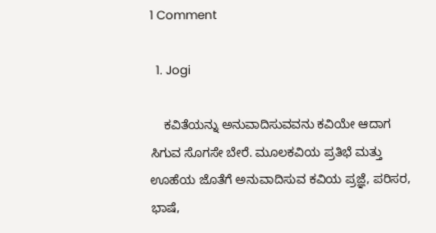1 Comment

  1. Jogi

    ಕವಿತೆಯನ್ನು ಅನುವಾದಿಸುವವನು ಕವಿಯೇ ಆದಾಗ ಸಿಗುವ ಸೊಗಸೇ ಬೇರೆ. ಮೂಲಕವಿಯ ಪ್ರತಿಭೆ ಮತ್ತು ಊಹೆಯ ಜೊತೆಗೆ ಅನುವಾದಿಸುವ ಕವಿಯ ಪ್ರಜ್ಞೆ, ಪರಿಸರ, ಭಾಷೆ,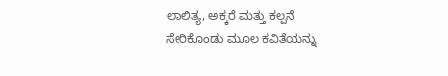ಲಾಲಿತ್ಯ, ಅಕ್ಕರೆ ಮತ್ತು ಕಲ್ಪನೆ ಸೇರಿಕೊಂಡು ಮೂಲ ಕವಿತೆಯನ್ನು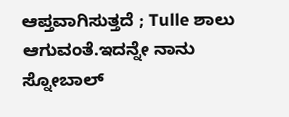ಆಪ್ತವಾಗಿಸುತ್ತದೆ ; Tulle ಶಾಲು ಆಗುವಂತೆ.ಇದನ್ನೇ ನಾನು ಸ್ನೋಬಾಲ್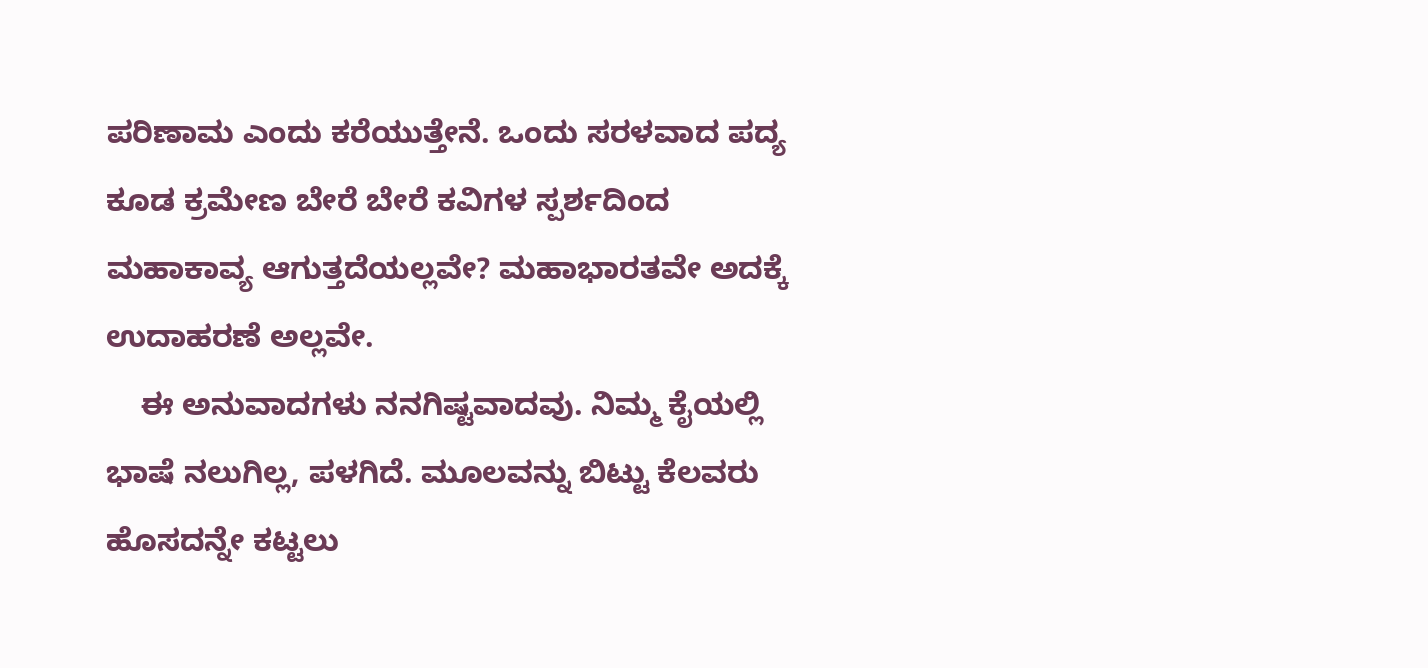ಪರಿಣಾಮ ಎಂದು ಕರೆಯುತ್ತೇನೆ. ಒಂದು ಸರಳವಾದ ಪದ್ಯ ಕೂಡ ಕ್ರಮೇಣ ಬೇರೆ ಬೇರೆ ಕವಿಗಳ ಸ್ಪರ್ಶದಿಂದ ಮಹಾಕಾವ್ಯ ಆಗುತ್ತದೆಯಲ್ಲವೇ? ಮಹಾಭಾರತವೇ ಅದಕ್ಕೆ ಉದಾಹರಣೆ ಅಲ್ಲವೇ.
    ಈ ಅನುವಾದಗಳು ನನಗಿಷ್ಟವಾದವು. ನಿಮ್ಮ ಕೈಯಲ್ಲಿ ಭಾಷೆ ನಲುಗಿಲ್ಲ, ಪಳಗಿದೆ. ಮೂಲವನ್ನು ಬಿಟ್ಟು ಕೆಲವರು ಹೊಸದನ್ನೇ ಕಟ್ಟಲು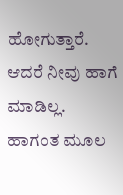ಹೋಗುತ್ತಾರೆ. ಆದರೆ ನೀವು ಹಾಗೆ ಮಾಡಿಲ್ಲ. ಹಾಗಂತ ಮೂಲ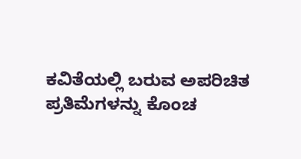ಕವಿತೆಯಲ್ಲಿ ಬರುವ ಅಪರಿಚಿತ ಪ್ರತಿಮೆಗಳನ್ನು ಕೊಂಚ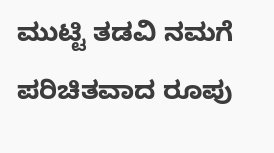ಮುಟ್ಟಿ ತಡವಿ ನಮಗೆ ಪರಿಚಿತವಾದ ರೂಪು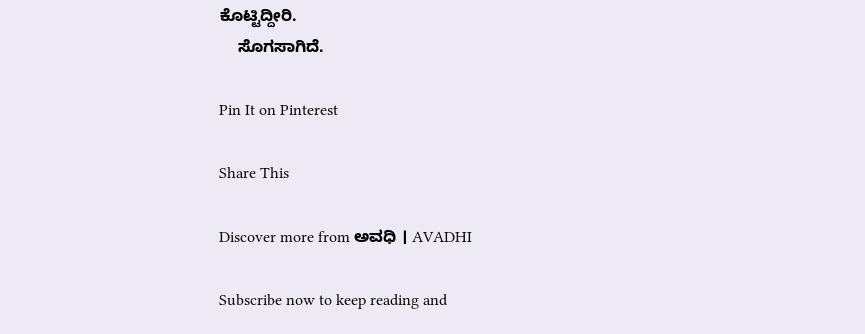ಕೊಟ್ಟಿದ್ದೀರಿ.
    ಸೊಗಸಾಗಿದೆ.

Pin It on Pinterest

Share This

Discover more from ಅವಧಿ । AVADHI

Subscribe now to keep reading and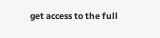get access to the full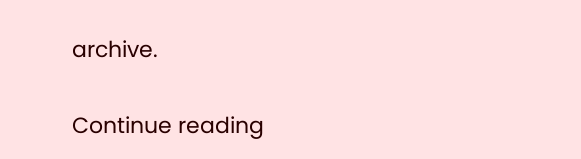archive.

Continue reading